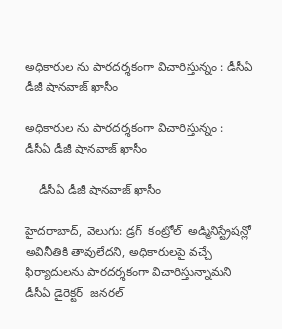అధికారుల ను పారదర్శకంగా విచారిస్తున్నం : డీసీఏ డీజీ షానవాజ్ ఖాసీం

అధికారుల ను పారదర్శకంగా విచారిస్తున్నం :  డీసీఏ డీజీ షానవాజ్ ఖాసీం

    డీసీఏ డీజీ షానవాజ్ ఖాసీం

హైదరాబాద్, వెలుగు: డ్రగ్  కంట్రోల్  అడ్మినిస్ట్రేషన్లో అవినీతికి తావులేదని, అధికారులపై వచ్చే ఫిర్యాదులను పారదర్శకంగా విచారిస్తున్నామని డీసీఏ డైరెక్టర్  జనరల్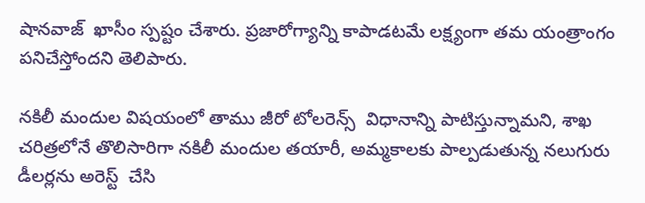షానవాజ్  ఖాసీం స్పష్టం చేశారు. ప్రజారోగ్యాన్ని కాపాడటమే లక్ష్యంగా తమ యంత్రాంగం పనిచేస్తోందని తెలిపారు.

నకిలీ మందుల విషయంలో తాము జీరో టోలరెన్స్  విధానాన్ని పాటిస్తున్నామని, శాఖ చరిత్రలోనే తొలిసారిగా నకిలీ మందుల తయారీ, అమ్మకాలకు పాల్పడుతున్న నలుగురు డీలర్లను అరెస్ట్  చేసి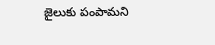జైలుకు పంపామని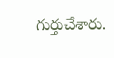గుర్తుచేశారు.